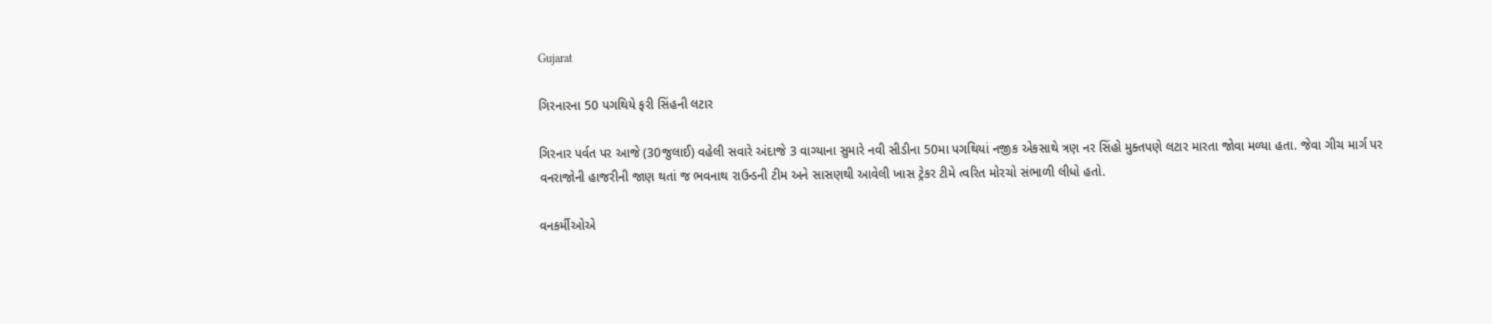Gujarat

ગિરનારના 50 પગથિયે ફરી સિંહની લટાર

ગિરનાર પર્વત પર આજે (30જુલાઈ) વહેલી સવારે અંદાજે 3 વાગ્યાના સુમારે નવી સીડીના 50મા પગથિયાં નજીક એકસાથે ત્રણ નર સિંહો મુક્તપણે લટાર મારતા જોવા મળ્યા હતા. જેવા ગીચ માર્ગ પર વનરાજોની હાજરીની જાણ થતાં જ ભવનાથ રાઉન્ડની ટીમ અને સાસણથી આવેલી ખાસ ટ્રેકર ટીમે ત્વરિત મોરચો સંભાળી લીધો હતો.

વનકર્મીઓએ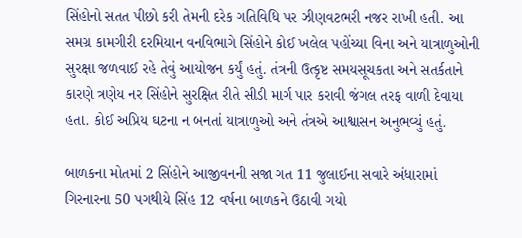સિંહોનો સતત પીછો કરી તેમની દરેક ગતિવિધિ પર ઝીણવટભરી નજર રાખી હતી. આ સમગ્ર કામગીરી દરમિયાન વનવિભાગે સિંહોને કોઈ ખલેલ પહોંચ્યા વિના અને યાત્રાળુઓની સુરક્ષા જળવાઈ રહે તેવું આયોજન કર્યું હતું. તંત્રની ઉત્કૃષ્ટ સમયસૂચકતા અને સતર્કતાને કારણે ત્રણેય નર સિંહોને સુરક્ષિત રીતે સીડી માર્ગ પાર કરાવી જંગલ તરફ વાળી દેવાયા હતા. કોઈ અપ્રિય ઘટના ન બનતાં યાત્રાળુઓ અને તંત્રએ આશ્વાસન અનુભવ્યું હતું.

બાળકના મોતમાં 2 સિંહોને આજીવનની સજા ગત 11 જુલાઈના સવારે અંધારામાં ગિરનારના 50 પગથીયે સિંહ 12 વર્ષના બાળકને ઉઠાવી ગયો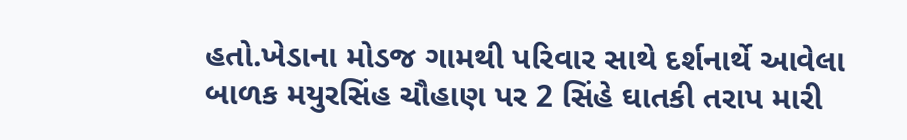હતો.ખેડાના મોડજ ગામથી પરિવાર સાથે દર્શનાર્થે આવેલા બાળક મયુરસિંહ ચૌહાણ પર 2 સિંહે ઘાતકી તરાપ મારી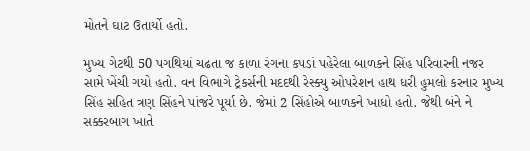મોતને ઘાટ ઉતાર્યો હતો.

મુખ્ય ગેટથી 50 પગથિયાં ચઢતા જ કાળા રંગના કપડાં પહેરેલા બાળકને સિંહ પરિવારની નજર સામે ખેંચી ગયો હતો. વન વિભાગે ટ્રેકર્સની મદદથી રેસ્ક્યુ ઓપરેશન હાથ ધરી હુમલો કરનાર મુખ્ય સિંહ સહિત ત્રણ સિંહને પાંજરે પૂર્યા છે. જેમાં 2 સિંહોએ બાળકને ખાધો હતો. જેથી બંને ને સક્કરબાગ ખાતે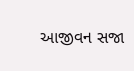આજીવન સજા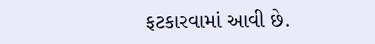ફટકારવામાં આવી છે.